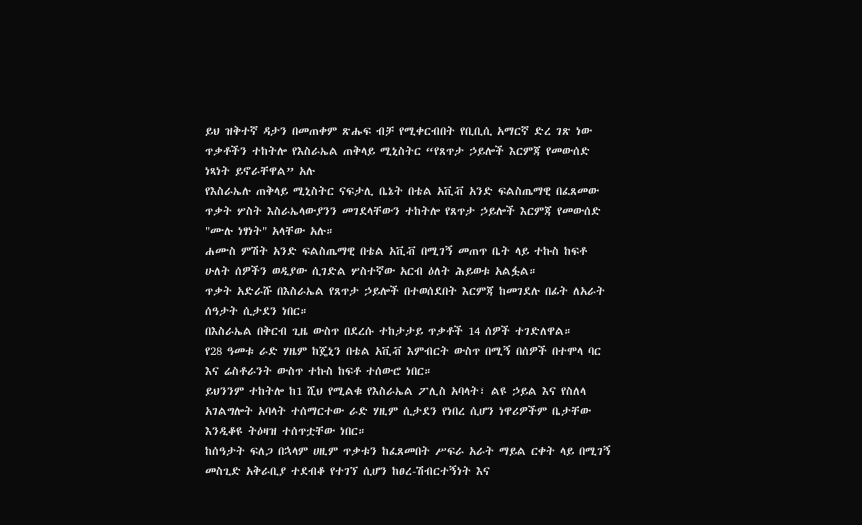ይህ ዝቅተኛ ዳታን በመጠቀም ጽሑፍ ብቻ የሚቀርብበት የቢቢሲ አማርኛ ድረ ገጽ ነው
ጥቃቶችን ተከትሎ የእስራኤል ጠቅላይ ሚኒስትር “የጸጥታ ኃይሎች እርምጃ የመውሰድ ነጻነት ይኖራቸዋል” አሉ
የእስራኤሉ ጠቅላይ ሚኒስትር ናፍታሊ ቤኔት በቴል አቪቭ አንድ ፍልስጤማዊ በፈጸመው ጥቃት ሦስት እስራኤላውያንን መገደላቸውን ተከትሎ የጸጥታ ኃይሎች እርምጃ የመውሰድ "ሙሉ ነፃነት" አላቸው አሉ።
ሐሙስ ምሽት አንድ ፍልስጤማዊ በቴል አቪቭ በሚገኝ መጠጥ ቤት ላይ ተኩስ ከፍቶ ሁለት ሰዎችን ወዲያው ሲገድል ሦስተኛው አርብ ዕለት ሕይወቱ አልፏል።
ጥቃት አድራሹ በእስራኤል የጸጥታ ኃይሎች በተወሰደበት እርምጃ ከመገደሉ በፊት ለአራት ሰዓታት ሲታደን ነበር።
በእስራኤል በቅርብ ጊዜ ውስጥ በደረሱ ተከታታይ ጥቃቶች 14 ሰዎች ተገድለዋል።
የ28 ዓመቱ ራድ ሃዜም ከጄኒን በቴል አቪቭ እምብርት ውስጥ በሚኝ በሰዎች በተሞላ ባር እና ሬስቶራንት ውስጥ ተኩስ ከፍቶ ተሰውሮ ነበር።
ይህንንም ተከትሎ ከ1 ሺህ የሚልቁ የእስራኤል ፖሊስ አባላት፣ ልዩ ኃይል እና የስለላ አገልግሎት አባላት ተሰማርተው ራድ ሃዚም ሲታደን የነበረ ሲሆን ነዋሪዎችም ቤታቸው እንዲቆዩ ትዕዛዝ ተሰጥቷቸው ነበር።
ከሰዓታት ፍለጋ በኋላም ሀዚም ጥቃቱን ከፈጸመበት ሥፍራ አራት ማይል ርቀት ላይ በሚገኝ መስጊድ አቅራቢያ ተደብቆ የተገኘ ሲሆን ከፀረ-ሽብርተኝነት እና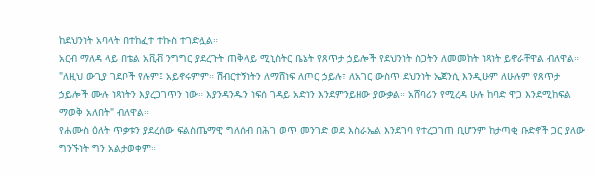ከደህንነት አባላት በተከፈተ ተኩስ ተገድሏል።
አርብ ማለዳ ላይ በቴል አቪቭ ንግግር ያደረጉት ጠቅላይ ሚኒስትር ቤኔት የጸጥታ ኃይሎች የደህንነት ስጋትን ለመመከት ነጻነት ይኖራቸዋል ብለዋል።
"ለዚህ ውጊያ ገደቦች የሉም፤ አይኖሩምም። ሽብርተኝነትን ለማሸነፍ ለጦር ኃይሉ፣ ለአገር ውስጥ ደህንነት ኤጀንሲ እንዲሁም ለሁሉም የጸጥታ ኃይሎች ሙሉ ነጻነትን እያረጋገጥን ነው። እያንዳንዱን ነፍሰ ገዳይ አድነን እንደምንይዘው ያውቃል። አሸባሪን የሚረዳ ሁሉ ከባድ ዋጋ እንደሚከፍል ማወቅ አለበት" ብለዋል።
የሐሙስ ዕለት ጥቃቱን ያደረሰው ፍልስጤማዊ ግለሰብ በሕገ ወጥ መንገድ ወደ እስራኤል እንደገባ የተረጋገጠ ቢሆንም ከታጣቂ ቡድኖች ጋር ያለው ግንኙነት ግን አልታወቀም።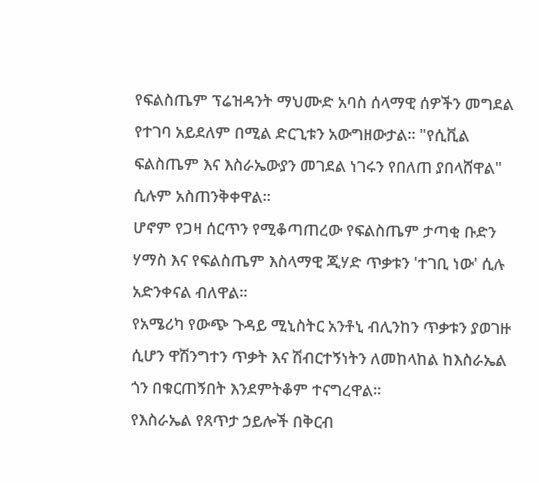የፍልስጤም ፕሬዝዳንት ማህሙድ አባስ ሰላማዊ ሰዎችን መግደል የተገባ አይደለም በሚል ድርጊቱን አውግዘውታል። "የሲቪል ፍልስጤም እና እስራኤውያን መገደል ነገሩን የበለጠ ያበላሸዋል" ሲሉም አስጠንቅቀዋል።
ሆኖም የጋዛ ሰርጥን የሚቆጣጠረው የፍልስጤም ታጣቂ ቡድን ሃማስ እና የፍልስጤም እስላማዊ ጂሃድ ጥቃቱን 'ተገቢ ነው' ሲሉ አድንቀናል ብለዋል።
የአሜሪካ የውጭ ጉዳይ ሚኒስትር አንቶኒ ብሊንከን ጥቃቱን ያወገዙ ሲሆን ዋሽንግተን ጥቃት እና ሽብርተኝነትን ለመከላከል ከእስራኤል ጎን በቁርጠኝበት እንደምትቆም ተናግረዋል።
የእስራኤል የጸጥታ ኃይሎች በቅርብ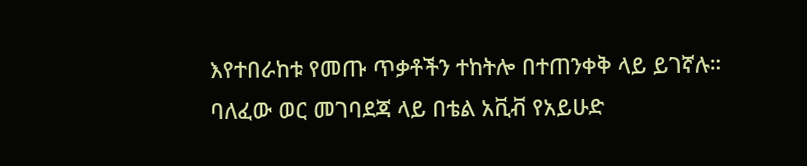እየተበራከቱ የመጡ ጥቃቶችን ተከትሎ በተጠንቀቅ ላይ ይገኛሉ።
ባለፈው ወር መገባደጃ ላይ በቴል አቪቭ የአይሁድ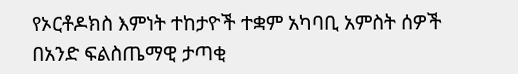የኦርቶዶክስ እምነት ተከታዮች ተቋም አካባቢ አምስት ሰዎች በአንድ ፍልስጤማዊ ታጣቂ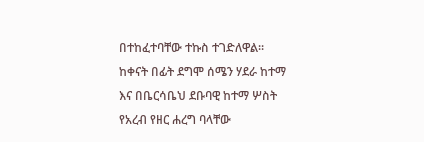በተከፈተባቸው ተኩስ ተገድለዋል።
ከቀናት በፊት ደግሞ ሰሜን ሃደራ ከተማ እና በቤርሳቤህ ደቡባዊ ከተማ ሦስት የአረብ የዘር ሐረግ ባላቸው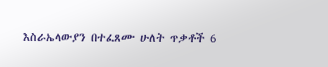እስራኤላውያን በተፈጸሙ ሁለት ጥቃቶች 6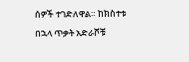ሰዎች ተገድለዋል። ከክስተቱ በኋላ ጥቃት አድራሾቹ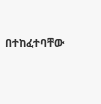በተከፈተባቸው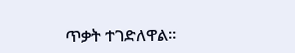ጥቃት ተገድለዋል።